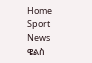Home Sport News ዌልስ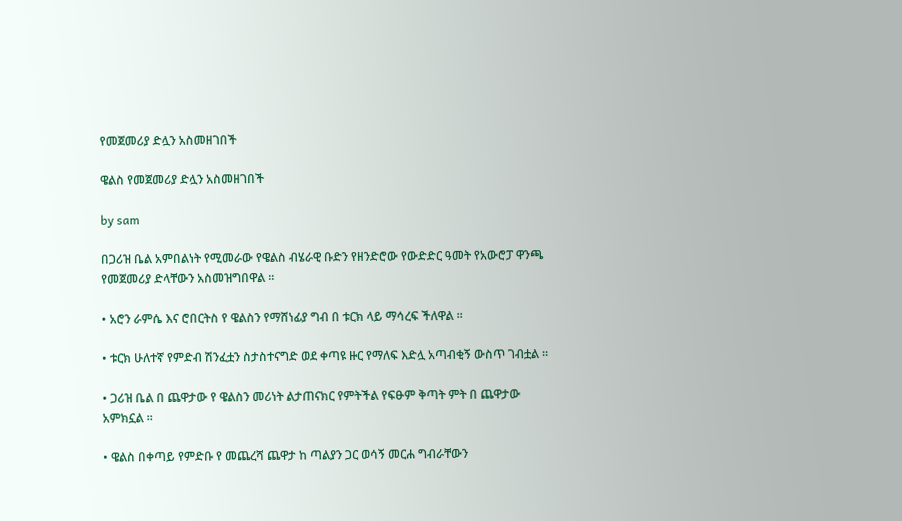የመጀመሪያ ድሏን አስመዘገበች

ዌልስ የመጀመሪያ ድሏን አስመዘገበች

by sam

በጋሪዝ ቤል አምበልነት የሚመራው የዌልስ ብሄራዊ ቡድን የዘንድሮው የውድድር ዓመት የአውሮፓ ዋንጫ የመጀመሪያ ድላቸውን አስመዝግበዋል ።

• አሮን ራምሴ እና ሮበርትስ የ ዌልስን የማሸነፊያ ግብ በ ቱርክ ላይ ማሳረፍ ችለዋል ።

• ቱርክ ሁለተኛ የምድብ ሽንፈቷን ስታስተናግድ ወደ ቀጣዩ ዙር የማለፍ እድሏ አጣብቂኝ ውስጥ ገብቷል ።

• ጋሪዝ ቤል በ ጨዋታው የ ዌልስን መሪነት ልታጠናክር የምትችል የፍፁም ቅጣት ምት በ ጨዋታው አምክኗል ።

• ዌልስ በቀጣይ የምድቡ የ መጨረሻ ጨዋታ ከ ጣልያን ጋር ወሳኝ መርሐ ግብራቸውን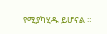የሚያካሂዱ ይሆናል ።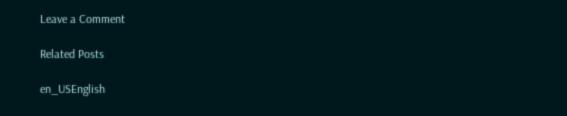Leave a Comment

Related Posts

en_USEnglish